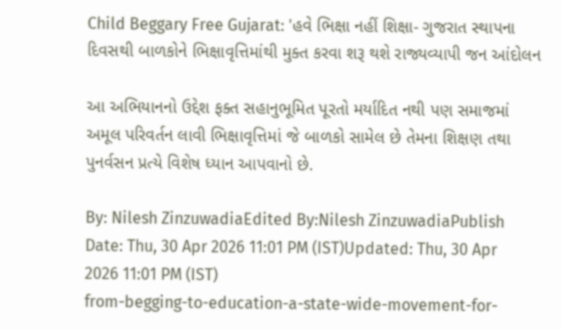Child Beggary Free Gujarat: 'હવે ભિક્ષા નહીં શિક્ષા- ગુજરાત સ્થાપના દિવસથી બાળકોને ભિક્ષાવૃત્તિમાંથી મુક્ત કરવા શરૂ થશે રાજ્યવ્યાપી જન આંદોલન

આ અભિયાનનો ઉદ્દેશ ફક્ત સહાનુભૂમિત પૂરતો મર્યાદિત નથી પણ સમાજમાં અમૂલ પરિવર્તન લાવી ભિક્ષાવૃત્તિમાં જે બાળકો સામેલ છે તેમના શિક્ષણ તથા પુનર્વસન પ્રત્યે વિશેષ ધ્યાન આપવાનો છે.

By: Nilesh ZinzuwadiaEdited By:Nilesh ZinzuwadiaPublish Date: Thu, 30 Apr 2026 11:01 PM (IST)Updated: Thu, 30 Apr 2026 11:01 PM (IST)
from-begging-to-education-a-state-wide-movement-for-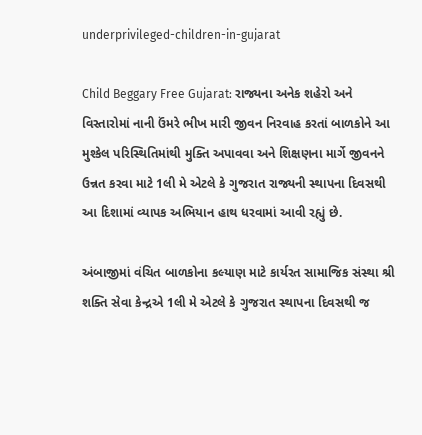underprivileged-children-in-gujarat

Child Beggary Free Gujarat: રાજ્યના અનેક શહેરો અને વિસ્તારોમાં નાની ઉંમરે ભીખ મારી જીવન નિરવાહ કરતાં બાળકોને આ મુશ્કેલ પરિસ્થિતિમાંથી મુક્તિ અપાવવા અને શિક્ષણના માર્ગે જીવનને ઉન્નત કરવા માટે 1લી મે એટલે કે ગુજરાત રાજ્યની સ્થાપના દિવસથી આ દિશામાં વ્યાપક અભિયાન હાથ ધરવામાં આવી રહ્યું છે.

અંબાજીમાં વંચિત બાળકોના કલ્યાણ માટે કાર્યરત સામાજિક સંસ્થા શ્રી શક્તિ સેવા કેન્દ્રએ 1લી મે એટલે કે ગુજરાત સ્થાપના દિવસથી જ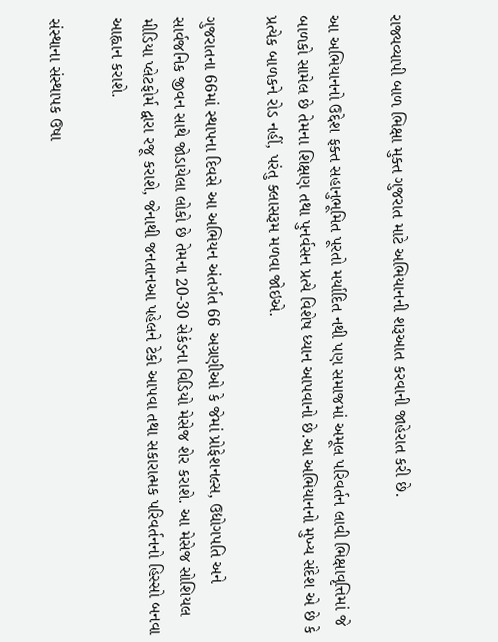રાજ્યવ્યાપી બાળ ભિક્ષા મુક્ત ગુજરાત માટે અભિયાનની શરૂઆત કરવાની જાહેરાત કરી છે.

આ અભિયાનનો ઉદ્દેશ ફક્ત સહાનુભૂમિત પૂરતો મર્યાદિત નથી પણ સમાજમાં અમૂલ પરિવર્તન લાવી ભિક્ષાવૃત્તિમાં જે બાળકો સામેલ છે તેમના શિક્ષણ તથા પુનર્વસન પ્રત્યે વિશેષ ધ્યાન આપવાનો છે.આ અભિયાનનો મુખ્ય સંદેશ એ છે કે પ્રત્યેક બાળકને રોડ નહીં, પરંતુ ક્લાસરૂમ મળવા જોઇએ.

ગુજરાતના 66માં સ્થાપના દિવસે આ અભિયન અંતર્ગત 66 અગ્રણીઓ કે જેમાં પ્રોફેશનલ્સ, ઉદ્યોગપતિ અને સાર્વજનિક જીવન સાથે જોડાયેલા લોકો છે તેમના 20-30 સેકંડના વિડિયો મેસેજ શેર કરાશે. આ મેસેજ સોશિયલ મીડિયા પ્લેટફોર્મ દ્વારા રજૂ કરાશે, જેનાથી જનતાનઆ પહેલને ટેકો આપવા તથા સકારાત્મક પરિવર્તનનો હિસ્સો બનવા આહ્વાન કરાશે.

સંસ્થાના સંસ્થાપક ઉષા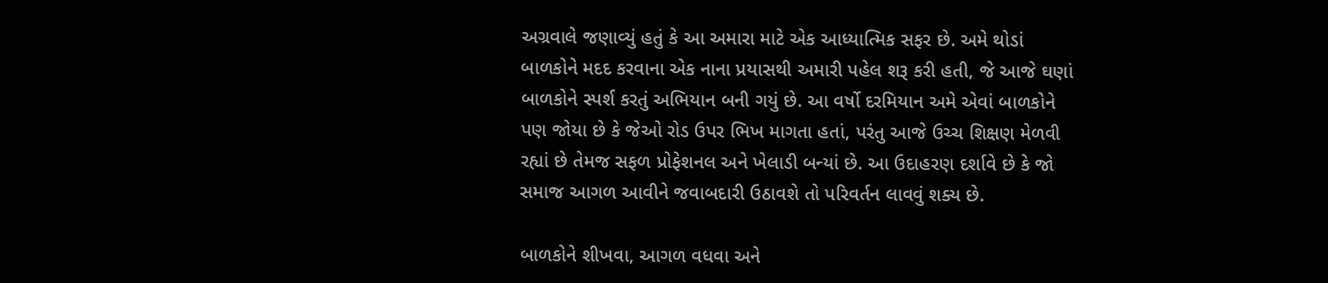અગ્રવાલે જણાવ્યું હતું કે આ અમારા માટે એક આધ્યાત્મિક સફર છે. અમે થોડાં બાળકોને મદદ કરવાના એક નાના પ્રયાસથી અમારી પહેલ શરૂ કરી હતી, જે આજે ઘણાં બાળકોને સ્પર્શ કરતું અભિયાન બની ગયું છે. આ વર્ષો દરમિયાન અમે એવાં બાળકોને પણ જોયા છે કે જેઓ રોડ ઉપર ભિખ માગતા હતાં, પરંતુ આજે ઉચ્ચ શિક્ષણ મેળવી રહ્યાં છે તેમજ સફળ પ્રોફેશનલ અને ખેલાડી બન્યાં છે. આ ઉદાહરણ દર્શાવે છે કે જો સમાજ આગળ આવીને જવાબદારી ઉઠાવશે તો પરિવર્તન લાવવું શક્ય છે.

બાળકોને શીખવા, આગળ વધવા અને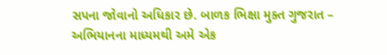સપના જોવાનો અધિકાર છે. બાળક ભિક્ષા મુક્ત ગુજરાત – અભિયાનના માધ્યમથી અમે એક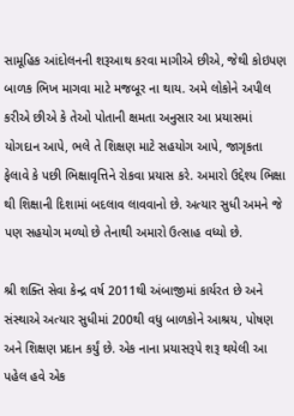સામૂહિક આંદોલનની શરૂઆથ કરવા માગીએ છીએ, જેથી કોઇપણ બાળક ભિખ માગવા માટે મજબૂર ના થાય. અમે લોકોને અપીલ કરીએ છીએ કે તેઓ પોતાની ક્ષમતા અનુસાર આ પ્રયાસમાં યોગદાન આપે, ભલે તે શિક્ષણ માટે સહયોગ આપે, જાગૃકતા ફેલાવે કે પછી ભિક્ષાવૃત્તિને રોકવા પ્રયાસ કરે. અમારો ઉદ્દેશ્ય ભિક્ષા થી શિક્ષાની દિશામાં બદલાવ લાવવાનો છે. અત્યાર સુધી અમને જે પણ સહયોગ મળ્યો છે તેનાથી અમારો ઉત્સાહ વધ્યો છે.

શ્રી શક્તિ સેવા કેન્દ્ર વર્ષ 2011થી અંબાજીમાં કાર્યરત છે અને સંસ્થાએ અત્યાર સુધીમાં 200થી વધુ બાળકોને આશ્રય, પોષણ અને શિક્ષણ પ્રદાન કર્યું છે. એક નાના પ્રયાસરૂપે શરૂ થયેલી આ પહેલ હવે એક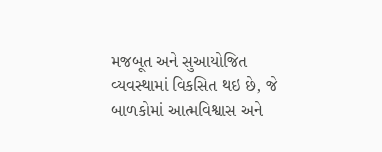મજબૂત અને સુઆયોજિત વ્યવસ્થામાં વિકસિત થઇ છે, જે બાળકોમાં આત્મવિશ્વાસ અને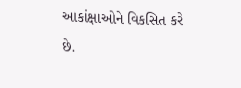આકાંક્ષાઓને વિકસિત કરે છે.